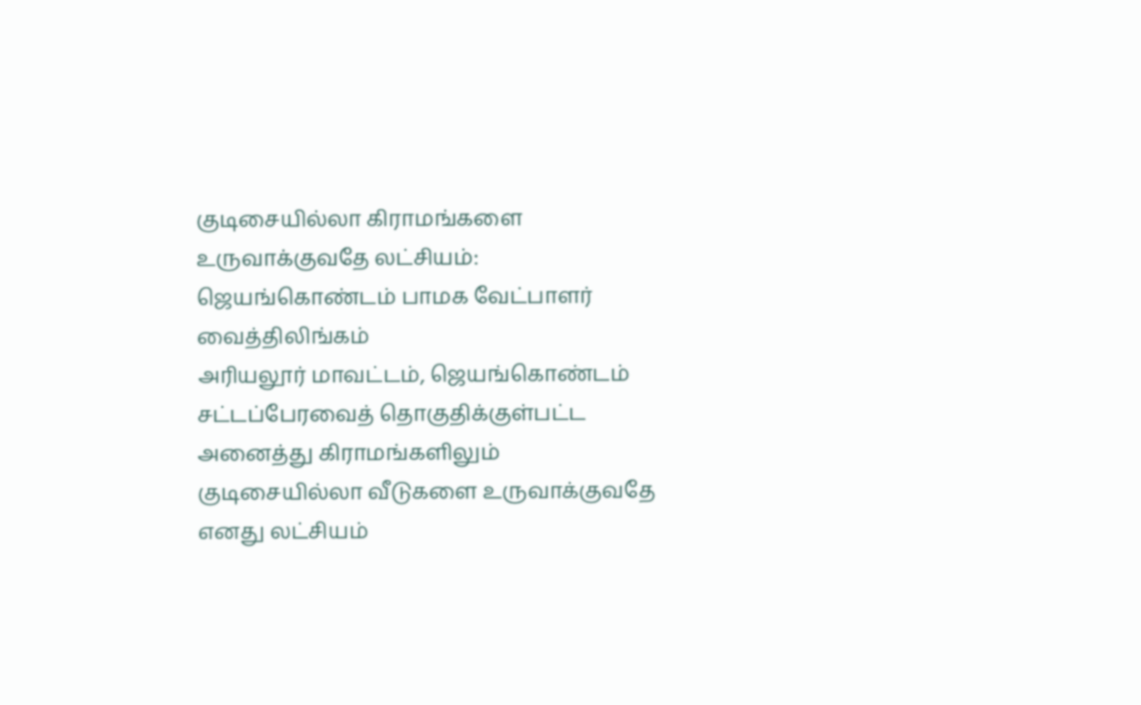குடிசையில்லா கிராமங்களை உருவாக்குவதே லட்சியம்: ஜெயங்கொண்டம் பாமக வேட்பாளர் வைத்திலிங்கம்
அரியலூர் மாவட்டம், ஜெயங்கொண்டம் சட்டப்பேரவைத் தொகுதிக்குள்பட்ட அனைத்து கிராமங்களிலும் குடிசையில்லா வீடுகளை உருவாக்குவதே எனது லட்சியம்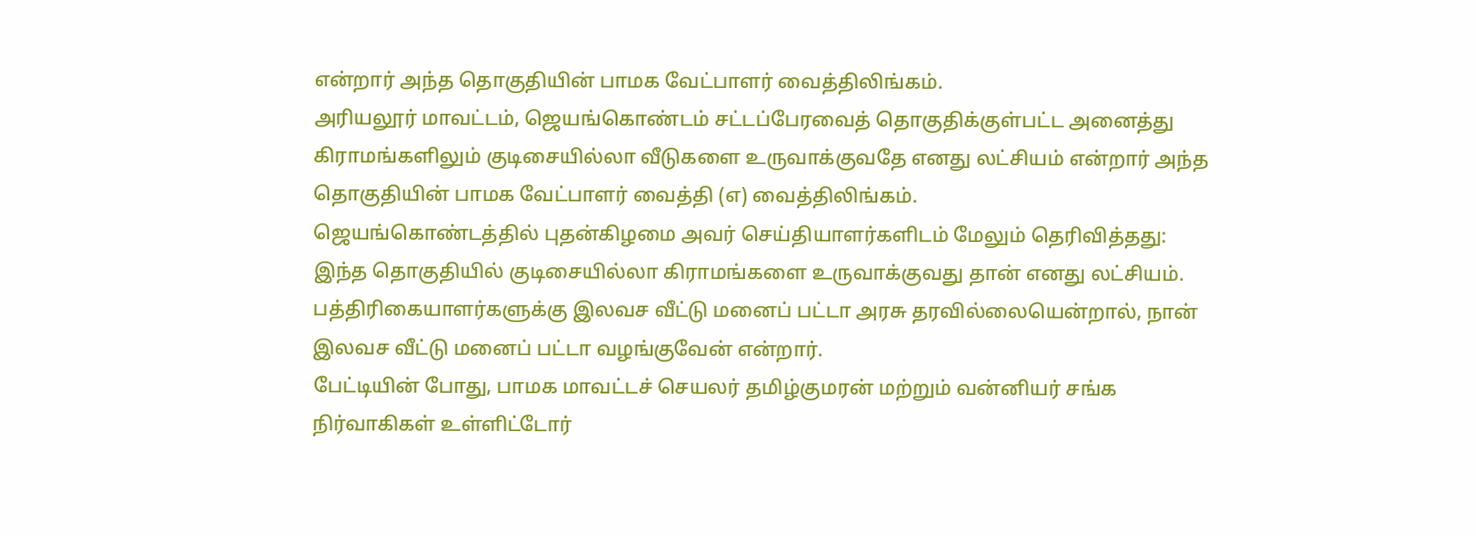என்றார் அந்த தொகுதியின் பாமக வேட்பாளர் வைத்திலிங்கம்.
அரியலூர் மாவட்டம், ஜெயங்கொண்டம் சட்டப்பேரவைத் தொகுதிக்குள்பட்ட அனைத்து கிராமங்களிலும் குடிசையில்லா வீடுகளை உருவாக்குவதே எனது லட்சியம் என்றார் அந்த தொகுதியின் பாமக வேட்பாளர் வைத்தி (எ) வைத்திலிங்கம்.
ஜெயங்கொண்டத்தில் புதன்கிழமை அவர் செய்தியாளர்களிடம் மேலும் தெரிவித்தது:
இந்த தொகுதியில் குடிசையில்லா கிராமங்களை உருவாக்குவது தான் எனது லட்சியம். பத்திரிகையாளர்களுக்கு இலவச வீட்டு மனைப் பட்டா அரசு தரவில்லையென்றால், நான் இலவச வீட்டு மனைப் பட்டா வழங்குவேன் என்றார்.
பேட்டியின் போது, பாமக மாவட்டச் செயலர் தமிழ்குமரன் மற்றும் வன்னியர் சங்க நிர்வாகிகள் உள்ளிட்டோர்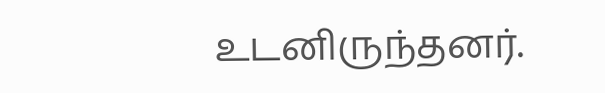உடனிருந்தனர்.